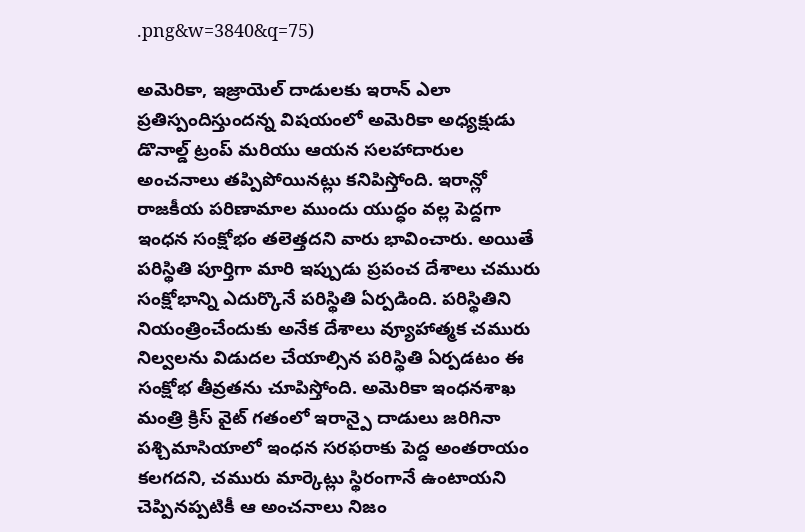.png&w=3840&q=75)

అమెరికా, ఇజ్రాయెల్ దాడులకు ఇరాన్ ఎలా ప్రతిస్పందిస్తుందన్న విషయంలో అమెరికా అధ్యక్షుడు డొనాల్డ్ ట్రంప్ మరియు ఆయన సలహాదారుల అంచనాలు తప్పిపోయినట్లు కనిపిస్తోంది. ఇరాన్లో రాజకీయ పరిణామాల ముందు యుద్ధం వల్ల పెద్దగా ఇంధన సంక్షోభం తలెత్తదని వారు భావించారు. అయితే పరిస్థితి పూర్తిగా మారి ఇప్పుడు ప్రపంచ దేశాలు చమురు సంక్షోభాన్ని ఎదుర్కొనే పరిస్థితి ఏర్పడింది. పరిస్థితిని నియంత్రించేందుకు అనేక దేశాలు వ్యూహాత్మక చమురు నిల్వలను విడుదల చేయాల్సిన పరిస్థితి ఏర్పడటం ఈ సంక్షోభ తీవ్రతను చూపిస్తోంది. అమెరికా ఇంధనశాఖ మంత్రి క్రిస్ వైట్ గతంలో ఇరాన్పై దాడులు జరిగినా పశ్చిమాసియాలో ఇంధన సరఫరాకు పెద్ద అంతరాయం కలగదని, చమురు మార్కెట్లు స్థిరంగానే ఉంటాయని చెప్పినప్పటికీ ఆ అంచనాలు నిజం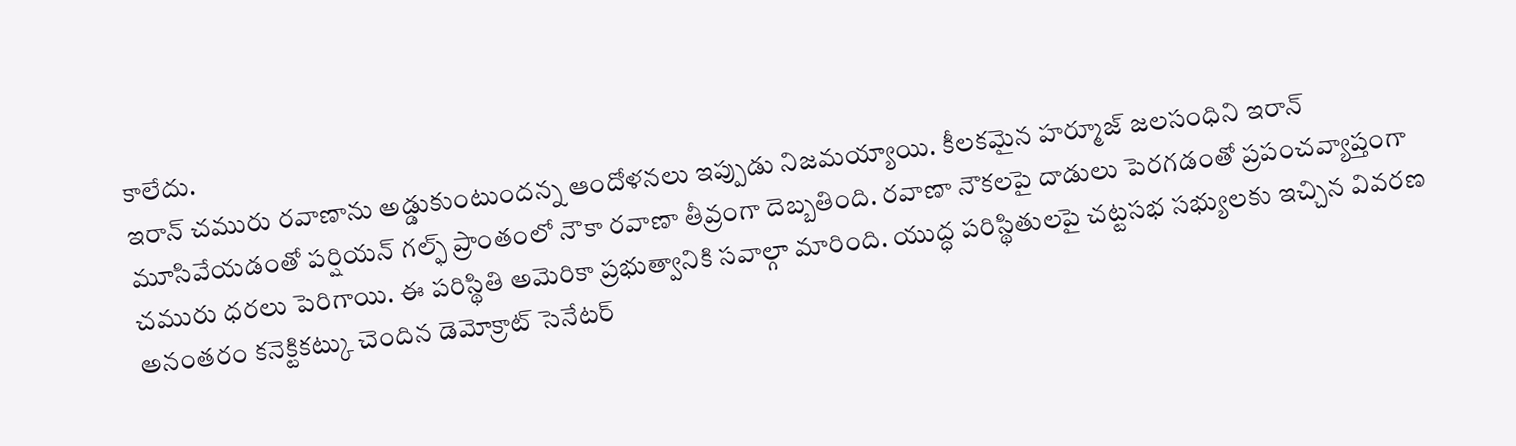కాలేదు.
ఇరాన్ చమురు రవాణాను అడ్డుకుంటుందన్న ఆందోళనలు ఇప్పుడు నిజమయ్యాయి. కీలకమైన హర్మూజ్ జలసంధిని ఇరాన్ మూసివేయడంతో పర్షియన్ గల్ఫ్ ప్రాంతంలో నౌకా రవాణా తీవ్రంగా దెబ్బతింది. రవాణా నౌకలపై దాడులు పెరగడంతో ప్రపంచవ్యాప్తంగా చమురు ధరలు పెరిగాయి. ఈ పరిస్థితి అమెరికా ప్రభుత్వానికి సవాల్గా మారింది. యుద్ధ పరిస్థితులపై చట్టసభ సభ్యులకు ఇచ్చిన వివరణ అనంతరం కనెక్టికట్కు చెందిన డెమోక్రాట్ సెనేటర్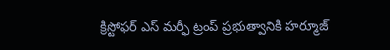క్రిస్టోఫర్ ఎస్ మర్ఫీ ట్రంప్ ప్రభుత్వానికి హర్మూజ్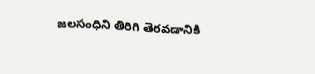జలసంధిని తిరిగి తెరవడానికి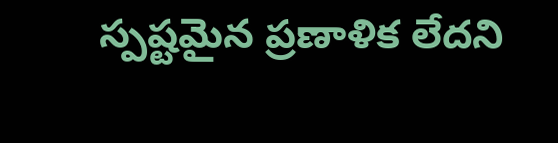స్పష్టమైన ప్రణాళిక లేదని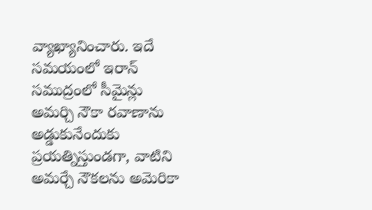వ్యాఖ్యానించారు. ఇదే సమయంలో ఇరాన్ సముద్రంలో సీమైన్లు అమర్చి నౌకా రవాణాను అడ్డుకునేందుకు ప్రయత్నిస్తుండగా, వాటిని అమర్చే నౌకలను అమెరికా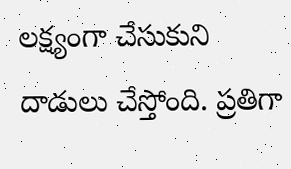లక్ష్యంగా చేసుకుని దాడులు చేస్తోంది. ప్రతిగా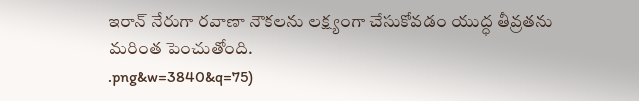ఇరాన్ నేరుగా రవాణా నౌకలను లక్ష్యంగా చేసుకోవడం యుద్ధ తీవ్రతను మరింత పెంచుతోంది.
.png&w=3840&q=75)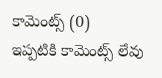కామెంట్స్ (0)
ఇప్పటికి కామెంట్స్ లేవు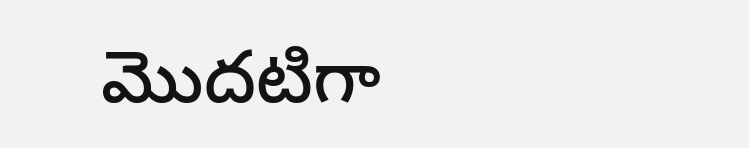మొదటిగా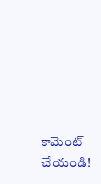కామెంట్ చేయండి!